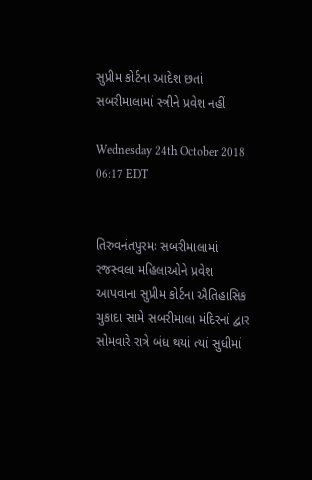સુપ્રીમ કોર્ટના આદેશ છતાં સબરીમાલામાં સ્ત્રીને પ્રવેશ નહીં

Wednesday 24th October 2018 06:17 EDT


તિરુવનંતપુરમઃ સબરીમાલામાં રજસ્વલા મહિલાઓને પ્રવેશ આપવાના સુપ્રીમ કોર્ટના ઐતિહાસિક ચુકાદા સામે સબરીમાલા મંદિરનાં દ્વાર સોમવારે રાત્રે બંધ થયાં ત્યાં સુધીમાં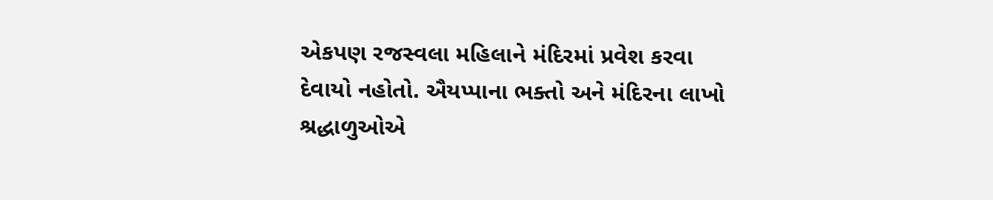એકપણ રજસ્વલા મહિલાને મંદિરમાં પ્રવેશ કરવા દેવાયો નહોતો. ઐયપ્પાના ભક્તો અને મંદિરના લાખો શ્રદ્ધાળુઓએ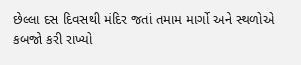છેલ્લા દસ દિવસથી મંદિર જતાં તમામ માર્ગો અને સ્થળોએ કબજો કરી રાખ્યો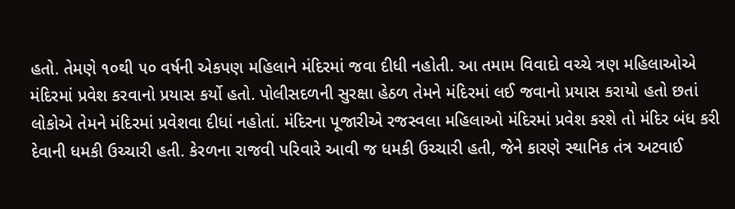હતો. તેમણે ૧૦થી ૫૦ વર્ષની એકપણ મહિલાને મંદિરમાં જવા દીધી નહોતી. આ તમામ વિવાદો વચ્ચે ત્રણ મહિલાઓએ મંદિરમાં પ્રવેશ કરવાનો પ્રયાસ કર્યો હતો. પોલીસદળની સુરક્ષા હેઠળ તેમને મંદિરમાં લઈ જવાનો પ્રયાસ કરાયો હતો છતાં લોકોએ તેમને મંદિરમાં પ્રવેશવા દીધાં નહોતાં. મંદિરના પૂજારીએ રજસ્વલા મહિલાઓ મંદિરમાં પ્રવેશ કરશે તો મંદિર બંધ કરી દેવાની ધમકી ઉચ્ચારી હતી. કેરળના રાજવી પરિવારે આવી જ ધમકી ઉચ્ચારી હતી, જેને કારણે સ્થાનિક તંત્ર અટવાઈ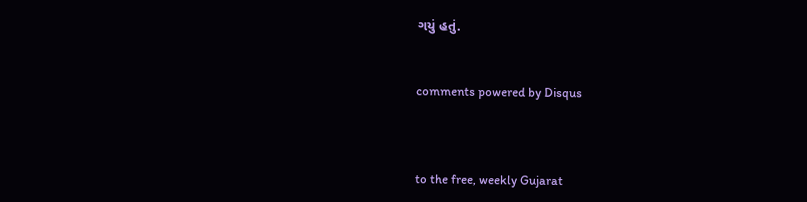ગયું હતું.


comments powered by Disqus



to the free, weekly Gujarat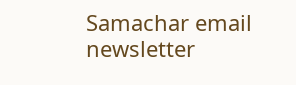Samachar email newsletter